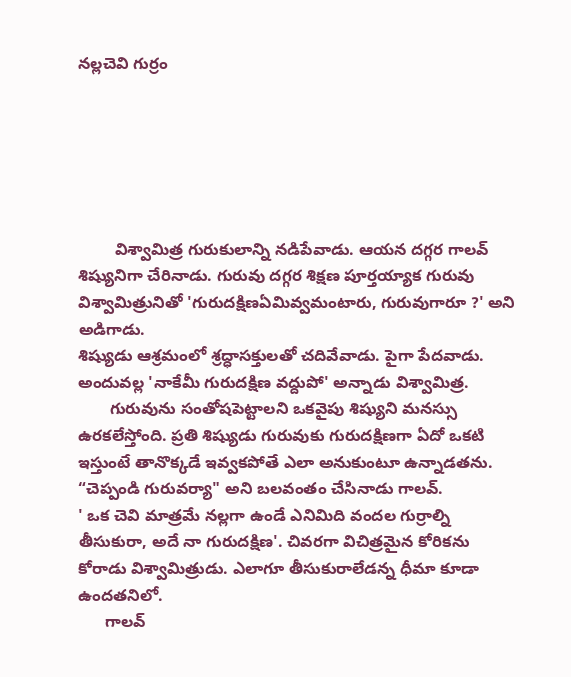నల్లచెవి గుర్రం






        విశ్వామిత్ర గురుకులాన్ని నడిపేవాడు. ఆయన దగ్గర గాలవ్ శిష్యునిగా చేరినాడు. గురువు దగ్గర శిక్షణ పూర్తయ్యాక గురువు విశ్వామిత్రునితో 'గురుదక్షిణఏమివ్వమంటారు, గురువుగారూ ?' అని అడిగాడు.
శిష్యుడు ఆశ్రమంలో శ్రద్ధాసక్తులతో చదివేవాడు. పైగా పేదవాడు. అందువల్ల 'నాకేమీ గురుదక్షిణ వద్దుపో' అన్నాడు విశ్వామిత్ర.
       గురువును సంతోషపెట్టాలని ఒకవైపు శిష్యుని మనస్సు ఉరకలేస్తోంది. ప్రతి శిష్యుడు గురువుకు గురుదక్షిణగా ఏదో ఒకటి ఇస్తుంటే తానొక్కడే ఇవ్వకపోతే ఎలా అనుకుంటూ ఉన్నాడతను.
“చెప్పండి గురువర్యా" అని బలవంతం చేసినాడు గాలవ్.
' ఒక చెవి మాత్రమే నల్లగా ఉండే ఎనిమిది వందల గుర్రాల్ని తీసుకురా, అదే నా గురుదక్షిణ'. చివరగా విచిత్రమైన కోరికను కోరాడు విశ్వామిత్రుడు. ఎలాగూ తీసుకురాలేడన్న ధీమా కూడా ఉందతనిలో.
      గాలవ్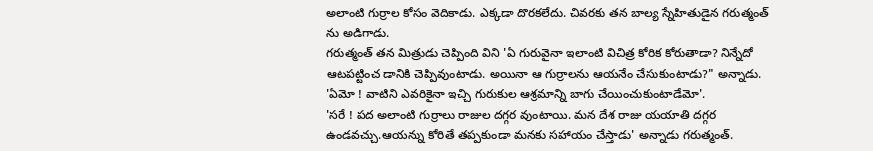అలాంటి గుర్రాల కోసం వెదికాడు. ఎక్కడా దొరకలేదు. చివరకు తన బాల్య స్నేహితుడైన గరుత్మంత్ ను అడిగాడు.
గరుత్మంత్ తన మిత్రుడు చెప్పింది విని 'ఏ గురువైనా ఇలాంటి విచిత్ర కోరిక కోరుతాడా? నిన్నేదో ఆటపట్టించ డానికి చెప్పివుంటాడు. అయినా ఆ గుర్రాలను ఆయనేం చేసుకుంటాడు?" అన్నాడు.
'ఏమో ! వాటిని ఎవరికైనా ఇచ్చి గురుకుల ఆశ్రమాన్ని బాగు చేయించుకుంటాడేమో'.
'సరే ! పద అలాంటి గుర్రాలు రాజుల దగ్గర వుంటాయి. మన దేశ రాజు యయాతి దగ్గర ఉండవచ్చు.ఆయన్ను కోరితే తప్పకుండా మనకు సహాయం చేస్తాడు' అన్నాడు గరుత్మంత్.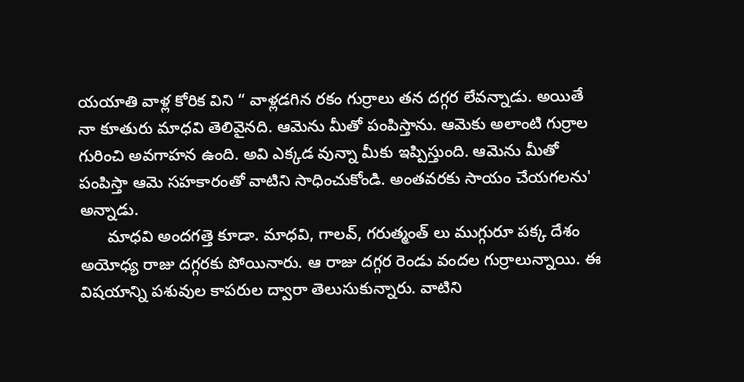యయాతి వాళ్ల కోరిక విని “ వాళ్లడగిన రకం గుర్రాలు తన దగ్గర లేవన్నాడు. అయితే నా కూతురు మాధవి తెలివైనది. ఆమెను మీతో పంపిస్తాను. ఆమెకు అలాంటి గుర్రాల గురించి అవగాహన ఉంది. అవి ఎక్కడ వున్నా మీకు ఇప్పిస్తుంది. ఆమెను మీతో పంపిస్తా ఆమె సహకారంతో వాటిని సాధించుకోండి. అంతవరకు సాయం చేయగలను' అన్నాడు.
      మాధవి అందగత్తె కూడా. మాధవి, గాలవ్, గరుత్మంత్ లు ముగ్గురూ పక్క దేశం అయోధ్య రాజు దగ్గరకు పోయినారు. ఆ రాజు దగ్గర రెండు వందల గుర్రాలున్నాయి. ఈ విషయాన్ని పశువుల కాపరుల ద్వారా తెలుసుకున్నారు. వాటిని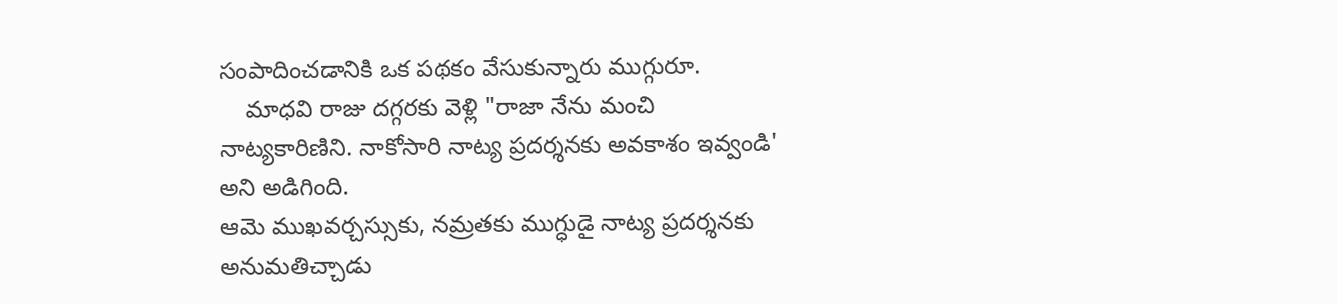సంపాదించడానికి ఒక పథకం వేసుకున్నారు ముగ్గురూ.
    మాధవి రాజు దగ్గరకు వెళ్లి "రాజా నేను మంచి నాట్యకారిణిని. నాకోసారి నాట్య ప్రదర్శనకు అవకాశం ఇవ్వండి' అని అడిగింది.
ఆమె ముఖవర్చస్సుకు, నమ్రతకు ముగ్ధుడై నాట్య ప్రదర్శనకు అనుమతిచ్చాడు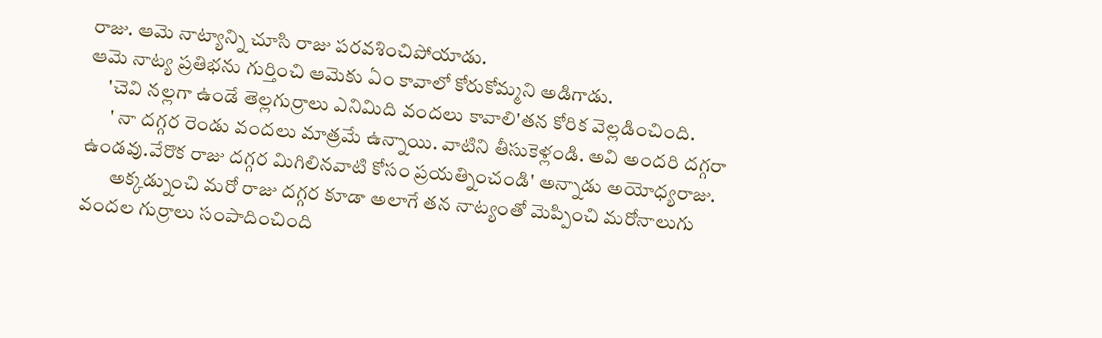రాజు. ఆమె నాట్యాన్ని చూసి రాజు పరవశించిపోయాడు.
ఆమె నాట్య ప్రతిభను గుర్తించి ఆమెకు ఏం కావాలో కోరుకోమ్మని అడిగాడు.
     'చెవి నల్లగా ఉండే తెల్లగుర్రాలు ఎనిమిది వందలు కావాలి'తన కోరిక వెల్లడించింది.
      ' నా దగ్గర రెండు వందలు మాత్రమే ఉన్నాయి. వాటిని తీసుకెళ్లండి. అవి అందరి దగ్గరా ఉండవు.వేరొక రాజు దగ్గర మిగిలినవాటి కోసం ప్రయత్నించండి' అన్నాడు అయోధ్యరాజు.
       అక్కడ్నుంచి మరో రాజు దగ్గర కూడా అలాగే తన నాట్యంతో మెప్పించి మరోనాలుగు వందల గుర్రాలు సంపాదించింది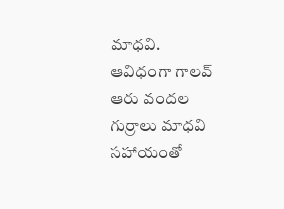మాధవి.
ఆవిధంగా గాలవ్ ఆరు వందల గుర్రాలు మాధవి సహాయంతో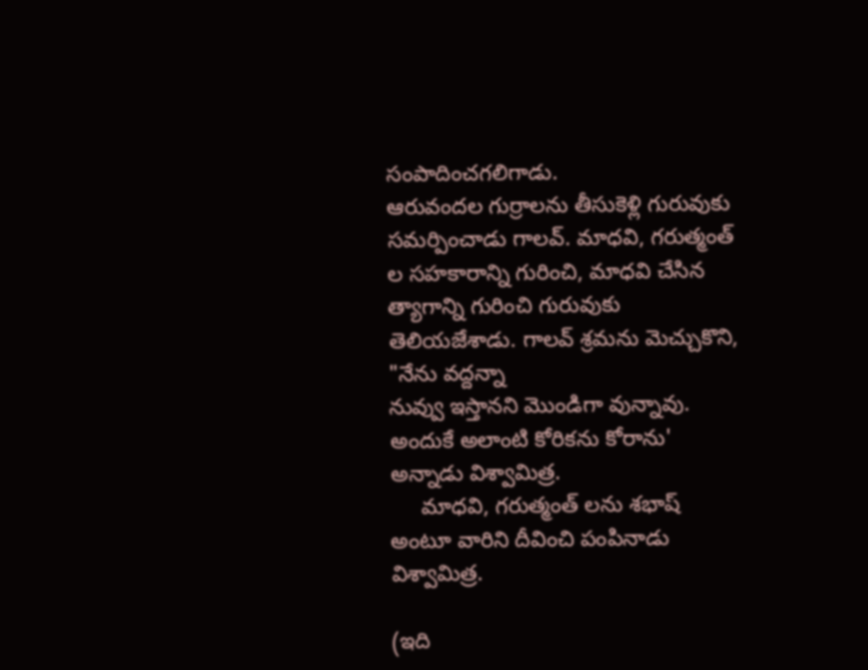సంపాదించగలిగాడు.
ఆరువందల గుర్రాలను తీసుకెళ్లి గురువుకు సమర్పించాడు గాలవ్. మాధవి, గరుత్మంత్ ల సహకారాన్ని గురించి, మాధవి చేసిన త్యాగాన్ని గురించి గురువుకు తెలియజేశాడు. గాలవ్ శ్రమను మెచ్చుకొని, "నేను వద్దన్నా
నువ్వు ఇస్తానని మొండిగా వున్నావు. అందుకే అలాంటి కోరికను కోరాను' అన్నాడు విశ్వామిత్ర.
     మాధవి, గరుత్మంత్ లను శభాష్ అంటూ వారిని దీవించి పంపినాడు విశ్వామిత్ర.

(ఇది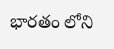భారతం లోని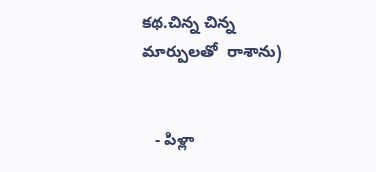కథ.చిన్న చిన్న మార్పులతో  రాశాను)


   - పిళ్లా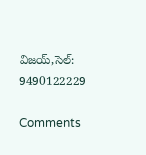విజయ్,సెల్: 9490122229

Comments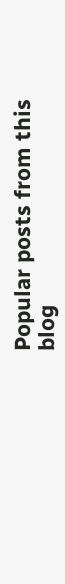Popular posts from this blog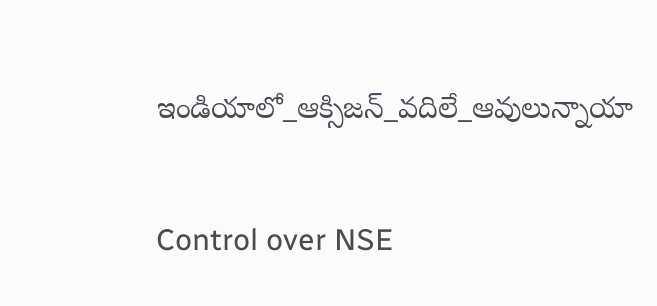ఇండియాలో_ఆక్సిజన్_వదిలే_ఆవులున్నాయా

Control over NSE